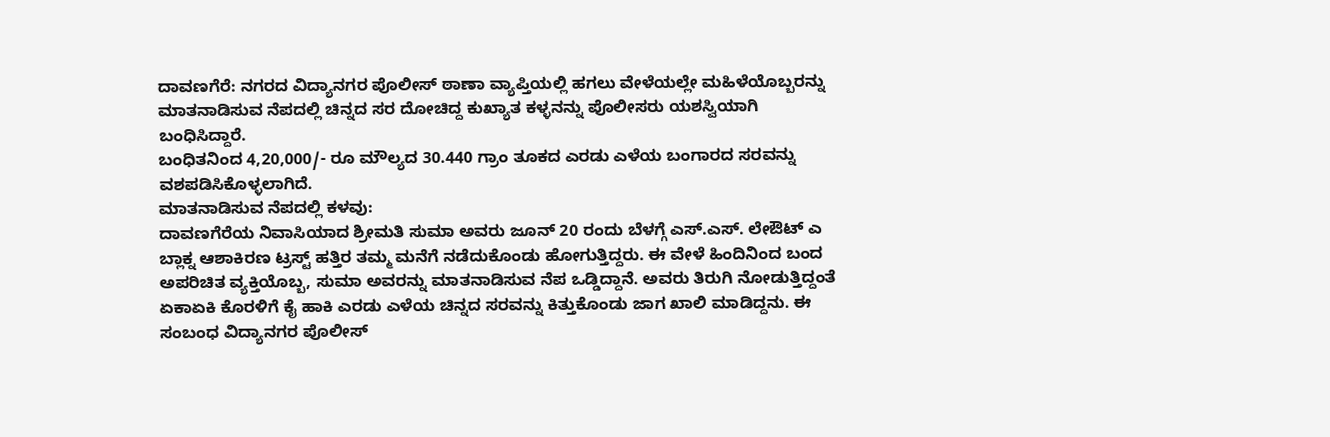ದಾವಣಗೆರೆ: ನಗರದ ವಿದ್ಯಾನಗರ ಪೊಲೀಸ್ ಠಾಣಾ ವ್ಯಾಪ್ತಿಯಲ್ಲಿ ಹಗಲು ವೇಳೆಯಲ್ಲೇ ಮಹಿಳೆಯೊಬ್ಬರನ್ನು ಮಾತನಾಡಿಸುವ ನೆಪದಲ್ಲಿ ಚಿನ್ನದ ಸರ ದೋಚಿದ್ದ ಕುಖ್ಯಾತ ಕಳ್ಳನನ್ನು ಪೊಲೀಸರು ಯಶಸ್ವಿಯಾಗಿ ಬಂಧಿಸಿದ್ದಾರೆ.
ಬಂಧಿತನಿಂದ 4,20,000/- ರೂ ಮೌಲ್ಯದ 30.440 ಗ್ರಾಂ ತೂಕದ ಎರಡು ಎಳೆಯ ಬಂಗಾರದ ಸರವನ್ನು ವಶಪಡಿಸಿಕೊಳ್ಳಲಾಗಿದೆ.
ಮಾತನಾಡಿಸುವ ನೆಪದಲ್ಲಿ ಕಳವು:
ದಾವಣಗೆರೆಯ ನಿವಾಸಿಯಾದ ಶ್ರೀಮತಿ ಸುಮಾ ಅವರು ಜೂನ್ 20 ರಂದು ಬೆಳಗ್ಗೆ ಎಸ್.ಎಸ್. ಲೇಔಟ್ ಎ ಬ್ಲಾಕ್ನ ಆಶಾಕಿರಣ ಟ್ರಸ್ಟ್ ಹತ್ತಿರ ತಮ್ಮ ಮನೆಗೆ ನಡೆದುಕೊಂಡು ಹೋಗುತ್ತಿದ್ದರು. ಈ ವೇಳೆ ಹಿಂದಿನಿಂದ ಬಂದ ಅಪರಿಚಿತ ವ್ಯಕ್ತಿಯೊಬ್ಬ, ಸುಮಾ ಅವರನ್ನು ಮಾತನಾಡಿಸುವ ನೆಪ ಒಡ್ಡಿದ್ದಾನೆ. ಅವರು ತಿರುಗಿ ನೋಡುತ್ತಿದ್ದಂತೆ ಏಕಾಏಕಿ ಕೊರಳಿಗೆ ಕೈ ಹಾಕಿ ಎರಡು ಎಳೆಯ ಚಿನ್ನದ ಸರವನ್ನು ಕಿತ್ತುಕೊಂಡು ಜಾಗ ಖಾಲಿ ಮಾಡಿದ್ದನು. ಈ ಸಂಬಂಧ ವಿದ್ಯಾನಗರ ಪೊಲೀಸ್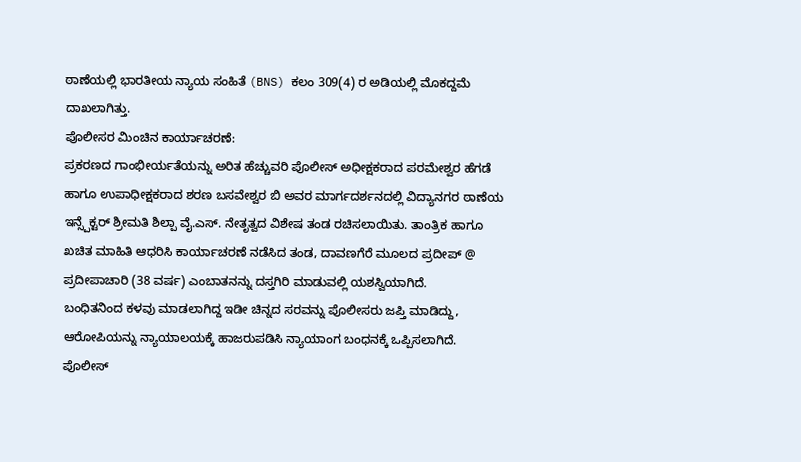ಠಾಣೆಯಲ್ಲಿ ಭಾರತೀಯ ನ್ಯಾಯ ಸಂಹಿತೆ (BNS) ಕಲಂ 309(4) ರ ಅಡಿಯಲ್ಲಿ ಮೊಕದ್ದಮೆ ದಾಖಲಾಗಿತ್ತು.
ಪೊಲೀಸರ ಮಿಂಚಿನ ಕಾರ್ಯಾಚರಣೆ:
ಪ್ರಕರಣದ ಗಾಂಭೀರ್ಯತೆಯನ್ನು ಅರಿತ ಹೆಚ್ಚುವರಿ ಪೊಲೀಸ್ ಅಧೀಕ್ಷಕರಾದ ಪರಮೇಶ್ವರ ಹೆಗಡೆ ಹಾಗೂ ಉಪಾಧೀಕ್ಷಕರಾದ ಶರಣ ಬಸವೇಶ್ವರ ಬಿ ಅವರ ಮಾರ್ಗದರ್ಶನದಲ್ಲಿ ವಿದ್ಯಾನಗರ ಠಾಣೆಯ ಇನ್ಸ್ಪೆಕ್ಟರ್ ಶ್ರೀಮತಿ ಶಿಲ್ಪಾ ವೈ.ಎಸ್. ನೇತೃತ್ವದ ವಿಶೇಷ ತಂಡ ರಚಿಸಲಾಯಿತು. ತಾಂತ್ರಿಕ ಹಾಗೂ ಖಚಿತ ಮಾಹಿತಿ ಆಧರಿಸಿ ಕಾರ್ಯಾಚರಣೆ ನಡೆಸಿದ ತಂಡ, ದಾವಣಗೆರೆ ಮೂಲದ ಪ್ರದೀಪ್ @ ಪ್ರದೀಪಾಚಾರಿ (38 ವರ್ಷ) ಎಂಬಾತನನ್ನು ದಸ್ತಗಿರಿ ಮಾಡುವಲ್ಲಿ ಯಶಸ್ವಿಯಾಗಿದೆ.
ಬಂಧಿತನಿಂದ ಕಳವು ಮಾಡಲಾಗಿದ್ದ ಇಡೀ ಚಿನ್ನದ ಸರವನ್ನು ಪೊಲೀಸರು ಜಪ್ತಿ ಮಾಡಿದ್ದು, ಆರೋಪಿಯನ್ನು ನ್ಯಾಯಾಲಯಕ್ಕೆ ಹಾಜರುಪಡಿಸಿ ನ್ಯಾಯಾಂಗ ಬಂಧನಕ್ಕೆ ಒಪ್ಪಿಸಲಾಗಿದೆ.
ಪೊಲೀಸ್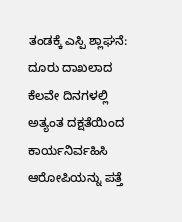ತಂಡಕ್ಕೆ ಎಸ್ಪಿ ಶ್ಲಾಘನೆ: ದೂರು ದಾಖಲಾದ ಕೆಲವೇ ದಿನಗಳಲ್ಲಿ ಅತ್ಯಂತ ದಕ್ಷತೆಯಿಂದ ಕಾರ್ಯನಿರ್ವಹಿಸಿ ಆರೋಪಿಯನ್ನು ಪತ್ತೆ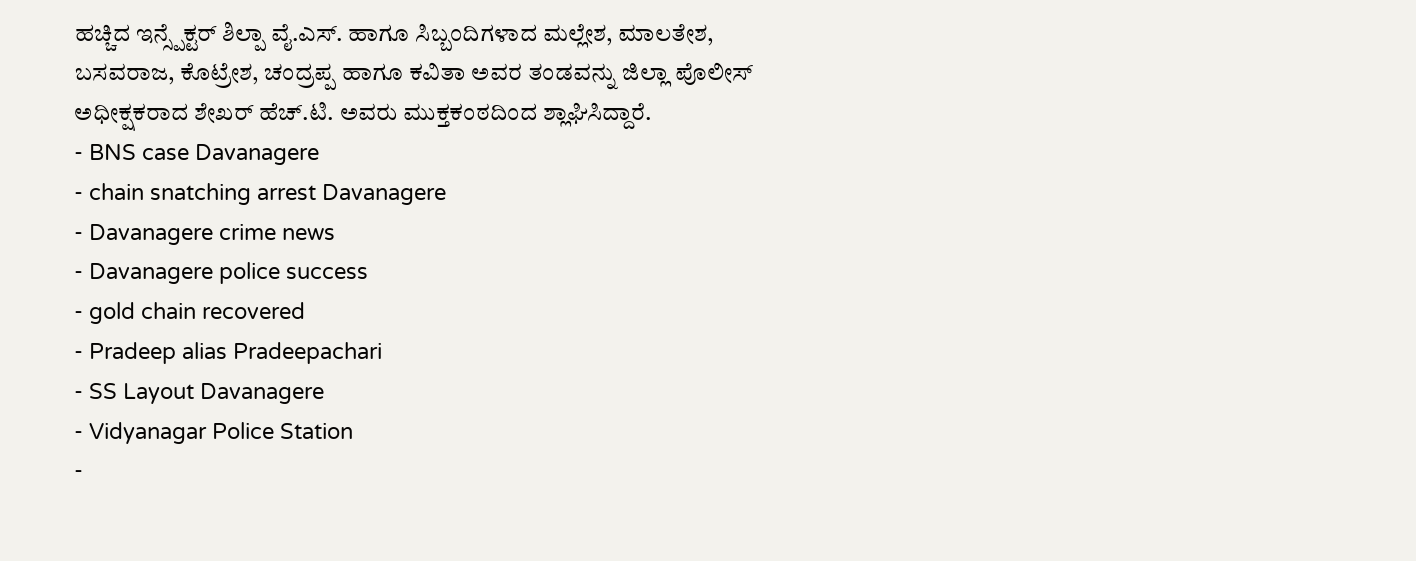ಹಚ್ಚಿದ ಇನ್ಸ್ಪೆಕ್ಟರ್ ಶಿಲ್ಪಾ ವೈ.ಎಸ್. ಹಾಗೂ ಸಿಬ್ಬಂದಿಗಳಾದ ಮಲ್ಲೇಶ, ಮಾಲತೇಶ, ಬಸವರಾಜ, ಕೊಟ್ರೇಶ, ಚಂದ್ರಪ್ಪ ಹಾಗೂ ಕವಿತಾ ಅವರ ತಂಡವನ್ನು ಜಿಲ್ಲಾ ಪೊಲೀಸ್ ಅಧೀಕ್ಷಕರಾದ ಶೇಖರ್ ಹೆಚ್.ಟಿ. ಅವರು ಮುಕ್ತಕಂಠದಿಂದ ಶ್ಲಾಘಿಸಿದ್ದಾರೆ.
- BNS case Davanagere
- chain snatching arrest Davanagere
- Davanagere crime news
- Davanagere police success
- gold chain recovered
- Pradeep alias Pradeepachari
- SS Layout Davanagere
- Vidyanagar Police Station
-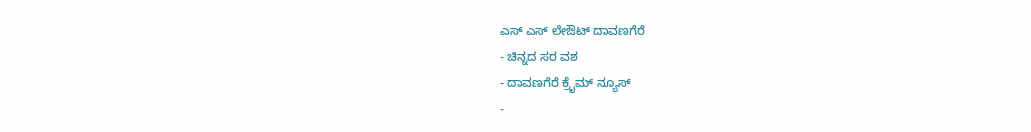ಎಸ್ ಎಸ್ ಲೇಔಟ್ ದಾವಣಗೆರೆ
- ಚಿನ್ನದ ಸರ ವಶ
- ದಾವಣಗೆರೆ ಕ್ರೈಮ್ ನ್ಯೂಸ್
-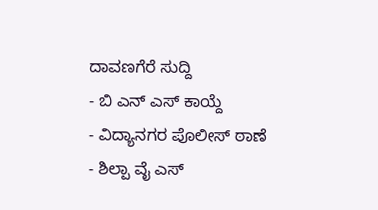ದಾವಣಗೆರೆ ಸುದ್ದಿ
- ಬಿ ಎನ್ ಎಸ್ ಕಾಯ್ದೆ
- ವಿದ್ಯಾನಗರ ಪೊಲೀಸ್ ಠಾಣೆ
- ಶಿಲ್ಪಾ ವೈ ಎಸ್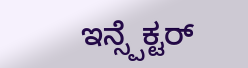ಇನ್ಸ್ಪೆಕ್ಟರ್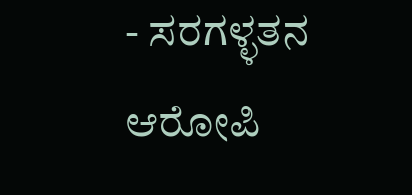- ಸರಗಳ್ಳತನ ಆರೋಪಿ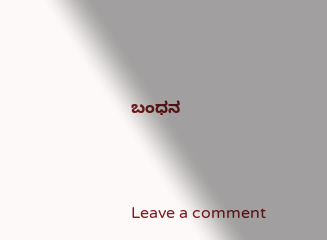ಬಂಧನ





Leave a comment